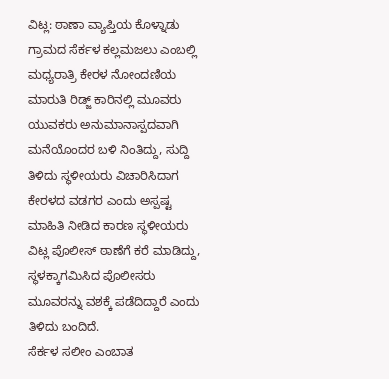ವಿಟ್ಲ: ಠಾಣಾ ವ್ಯಾಪ್ತಿಯ ಕೊಳ್ನಾಡು ಗ್ರಾಮದ ಸೆರ್ಕಳ ಕಲ್ಲಮಜಲು ಎಂಬಲ್ಲಿ ಮಧ್ಯರಾತ್ರಿ ಕೇರಳ ನೋಂದಣಿಯ ಮಾರುತಿ ರಿಡ್ಜ್ ಕಾರಿನಲ್ಲಿ ಮೂವರು ಯುವಕರು ಅನುಮಾನಾಸ್ಪದವಾಗಿ ಮನೆಯೊಂದರ ಬಳಿ ನಿಂತಿದ್ದು, ಸುದ್ದಿ ತಿಳಿದು ಸ್ಥಳೀಯರು ವಿಚಾರಿಸಿದಾಗ ಕೇರಳದ ವಡಗರ ಎಂದು ಅಸ್ಪಷ್ಟ ಮಾಹಿತಿ ನೀಡಿದ ಕಾರಣ ಸ್ಥಳೀಯರು ವಿಟ್ಲ ಪೊಲೀಸ್ ಠಾಣೆಗೆ ಕರೆ ಮಾಡಿದ್ದು, ಸ್ಥಳಕ್ಕಾಗಮಿಸಿದ ಪೊಲೀಸರು ಮೂವರನ್ನು ವಶಕ್ಕೆ ಪಡೆದಿದ್ದಾರೆ ಎಂದು ತಿಳಿದು ಬಂದಿದೆ.
ಸೆರ್ಕಳ ಸಲೀಂ ಎಂಬಾತ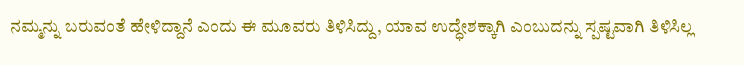ನಮ್ಮನ್ನು ಬರುವಂತೆ ಹೇಳಿದ್ದಾನೆ ಎಂದು ಈ ಮೂವರು ತಿಳಿಸಿದ್ದು, ಯಾವ ಉದ್ಧೇಶಕ್ಕಾಗಿ ಎಂಬುದನ್ನು ಸ್ಪಷ್ಟವಾಗಿ ತಿಳಿಸಿಲ್ಲ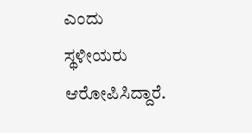ಎಂದು ಸ್ಥಳೀಯರು ಆರೋಪಿಸಿದ್ದಾರೆ.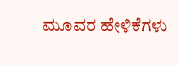ಮೂವರ ಹೇಳಿಕೆಗಳು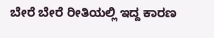ಬೇರೆ ಬೇರೆ ರೀತಿಯಲ್ಲಿ ಇದ್ದ ಕಾರಣ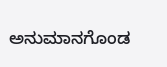ಅನುಮಾನಗೊಂಡ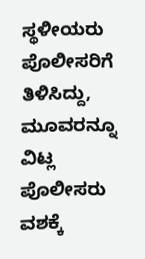ಸ್ಥಳೀಯರು ಪೊಲೀಸರಿಗೆ ತಿಳಿಸಿದ್ದು, ಮೂವರನ್ನೂ ವಿಟ್ಲ ಪೊಲೀಸರು ವಶಕ್ಕೆ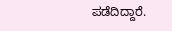ಪಡೆದಿದ್ದಾರೆ.